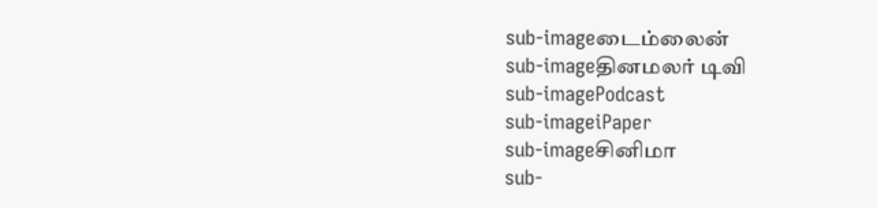sub-imageடைம்லைன்
sub-imageதினமலர் டிவி
sub-imagePodcast
sub-imageiPaper
sub-imageசினிமா
sub-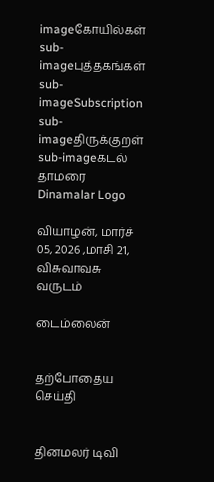imageகோயில்கள்
sub-imageபுத்தகங்கள்
sub-imageSubscription
sub-imageதிருக்குறள்
sub-imageகடல் தாமரை
Dinamalar Logo

வியாழன், மார்ச் 05, 2026 ,மாசி 21, விசுவாவசு வருடம்

டைம்லைன்


தற்போதைய செய்தி


தினமலர் டிவி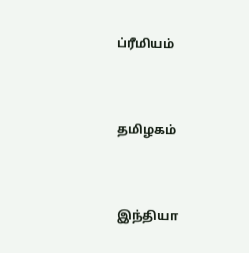ப்ரீமியம்


தமிழகம்


இந்தியா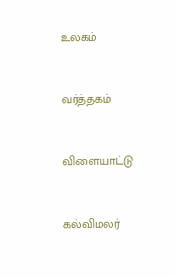உலகம்


வர்த்தகம்


விளையாட்டு


கல்விமலர்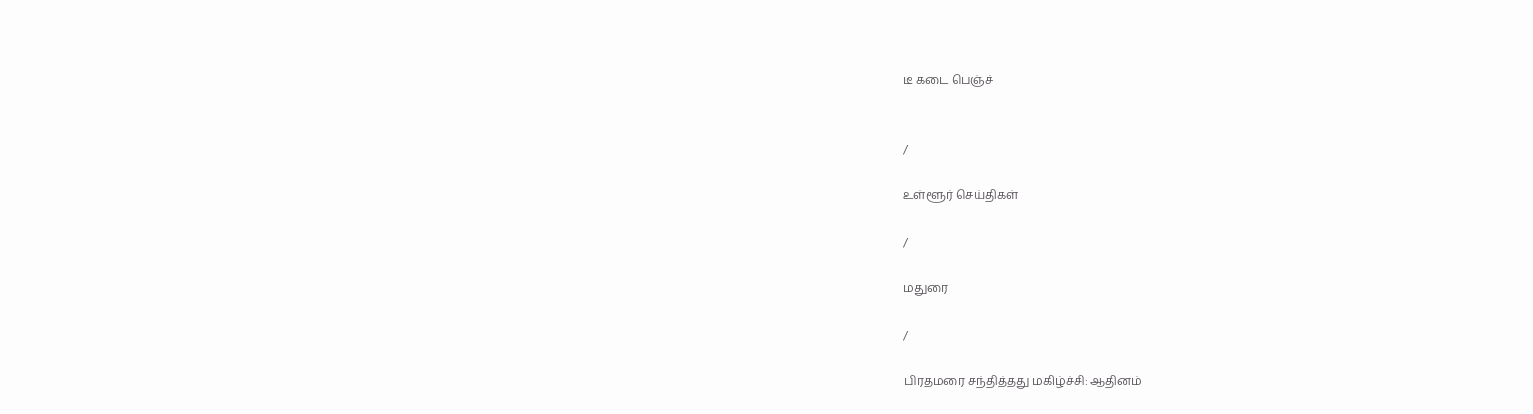டீ கடை பெஞ்ச்


/

உள்ளூர் செய்திகள்

/

மதுரை

/

பிரதமரை சந்தித்தது மகிழ்ச்சி: ஆதினம்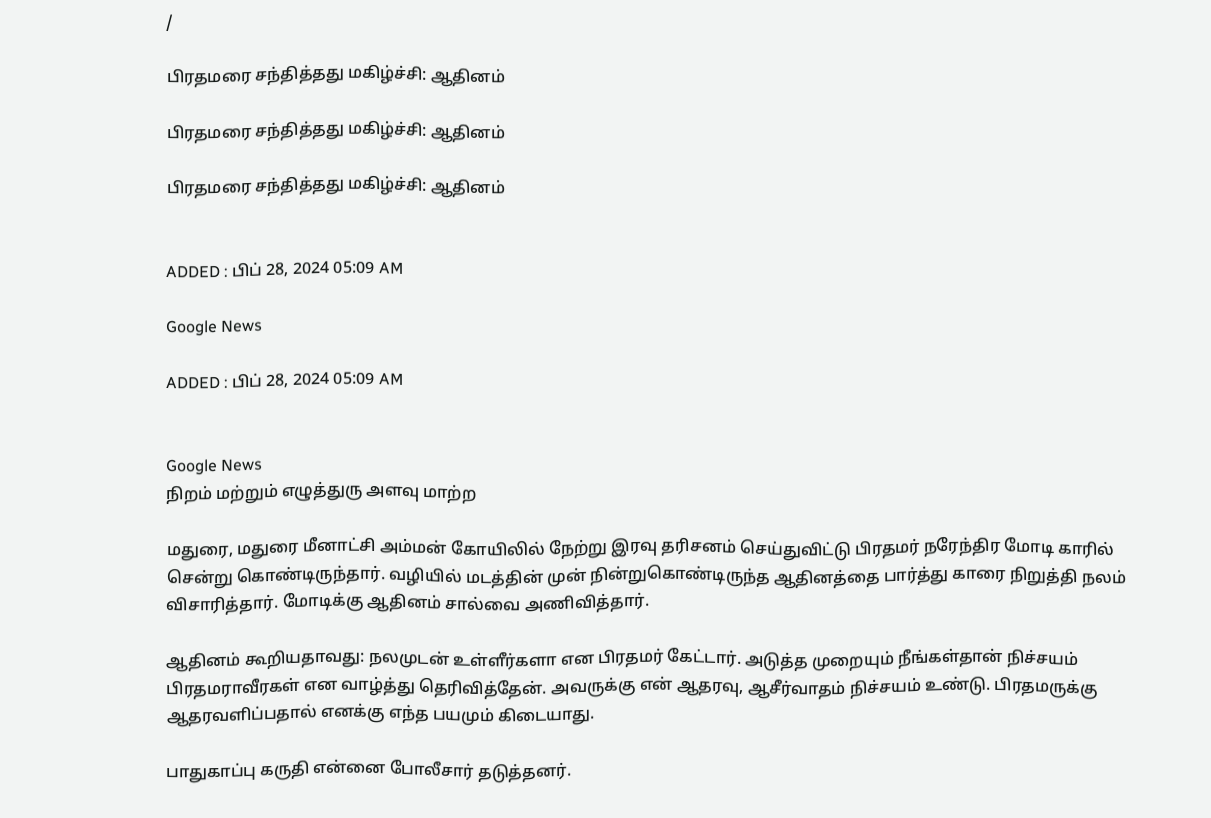/

பிரதமரை சந்தித்தது மகிழ்ச்சி: ஆதினம்

பிரதமரை சந்தித்தது மகிழ்ச்சி: ஆதினம்

பிரதமரை சந்தித்தது மகிழ்ச்சி: ஆதினம்


ADDED : பிப் 28, 2024 05:09 AM

Google News

ADDED : பிப் 28, 2024 05:09 AM


Google News
நிறம் மற்றும் எழுத்துரு அளவு மாற்ற

மதுரை, மதுரை மீனாட்சி அம்மன் கோயிலில் நேற்று இரவு தரிசனம் செய்துவிட்டு பிரதமர் நரேந்திர மோடி காரில் சென்று கொண்டிருந்தார். வழியில் மடத்தின் முன் நின்றுகொண்டிருந்த ஆதினத்தை பார்த்து காரை நிறுத்தி நலம் விசாரித்தார். மோடிக்கு ஆதினம் சால்வை அணிவித்தார்.

ஆதினம் கூறியதாவது: நலமுடன் உள்ளீர்களா என பிரதமர் கேட்டார். அடுத்த முறையும் நீங்கள்தான் நிச்சயம் பிரதமராவீரகள் என வாழ்த்து தெரிவித்தேன். அவருக்கு என் ஆதரவு, ஆசீர்வாதம் நிச்சயம் உண்டு. பிரதமருக்கு ஆதரவளிப்பதால் எனக்கு எந்த பயமும் கிடையாது.

பாதுகாப்பு கருதி என்னை போலீசார் தடுத்தனர்.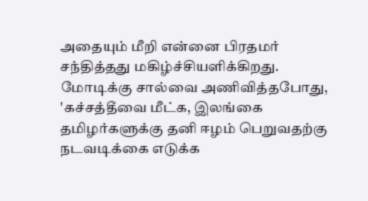அதையும் மீறி என்னை பிரதமர் சந்தித்தது மகிழ்ச்சியளிக்கிறது. மோடிக்கு சால்வை அணிவித்தபோது, 'கச்சத்தீவை மீட்க, இலங்கை தமிழர்களுக்கு தனி ஈழம் பெறுவதற்கு நடவடிக்கை எடுக்க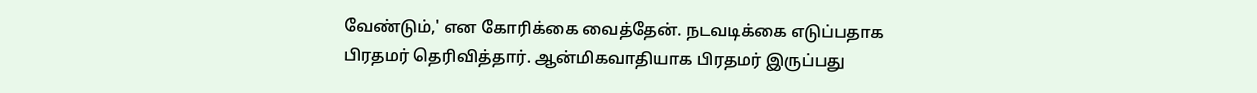வேண்டும்,' என கோரிக்கை வைத்தேன். நடவடிக்கை எடுப்பதாக பிரதமர் தெரிவித்தார். ஆன்மிகவாதியாக பிரதமர் இருப்பது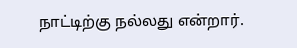நாட்டிற்கு நல்லது என்றார்.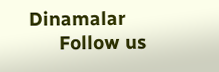Dinamalar
      Follow us